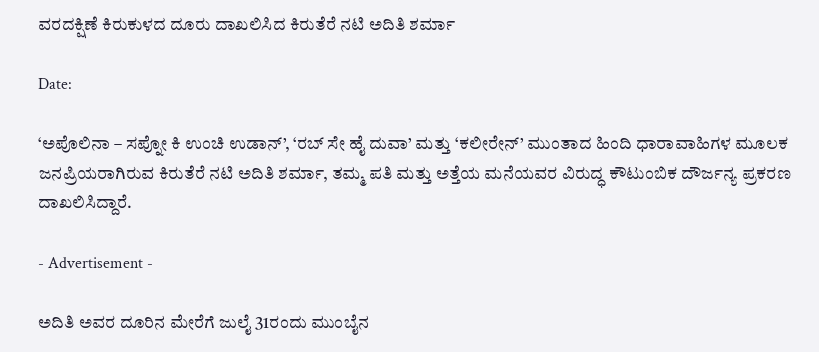ವರದಕ್ಷಿಣೆ ಕಿರುಕುಳದ ದೂರು ದಾಖಲಿಸಿದ ಕಿರುತೆರೆ ನಟಿ ಅದಿತಿ ಶರ್ಮಾ

Date:

‘ಅಪೊಲಿನಾ – ಸಪ್ನೋ ಕಿ ಉಂಚಿ ಉಡಾನ್’, ‘ರಬ್ ಸೇ ಹೈ ದುವಾ’ ಮತ್ತು ‘ಕಲೀರೇನ್’ ಮುಂತಾದ ಹಿಂದಿ ಧಾರಾವಾಹಿಗಳ ಮೂಲಕ ಜನಪ್ರಿಯರಾಗಿರುವ ಕಿರುತೆರೆ ನಟಿ ಅದಿತಿ ಶರ್ಮಾ, ತಮ್ಮ ಪತಿ ಮತ್ತು ಅತ್ತೆಯ ಮನೆಯವರ ವಿರುದ್ಧ ಕೌಟುಂಬಿಕ ದೌರ್ಜನ್ಯ ಪ್ರಕರಣ ದಾಖಲಿಸಿದ್ದಾರೆ.

- Advertisement -

ಅದಿತಿ ಅವರ ದೂರಿನ ಮೇರೆಗೆ ಜುಲೈ 31ರಂದು ಮುಂಬೈನ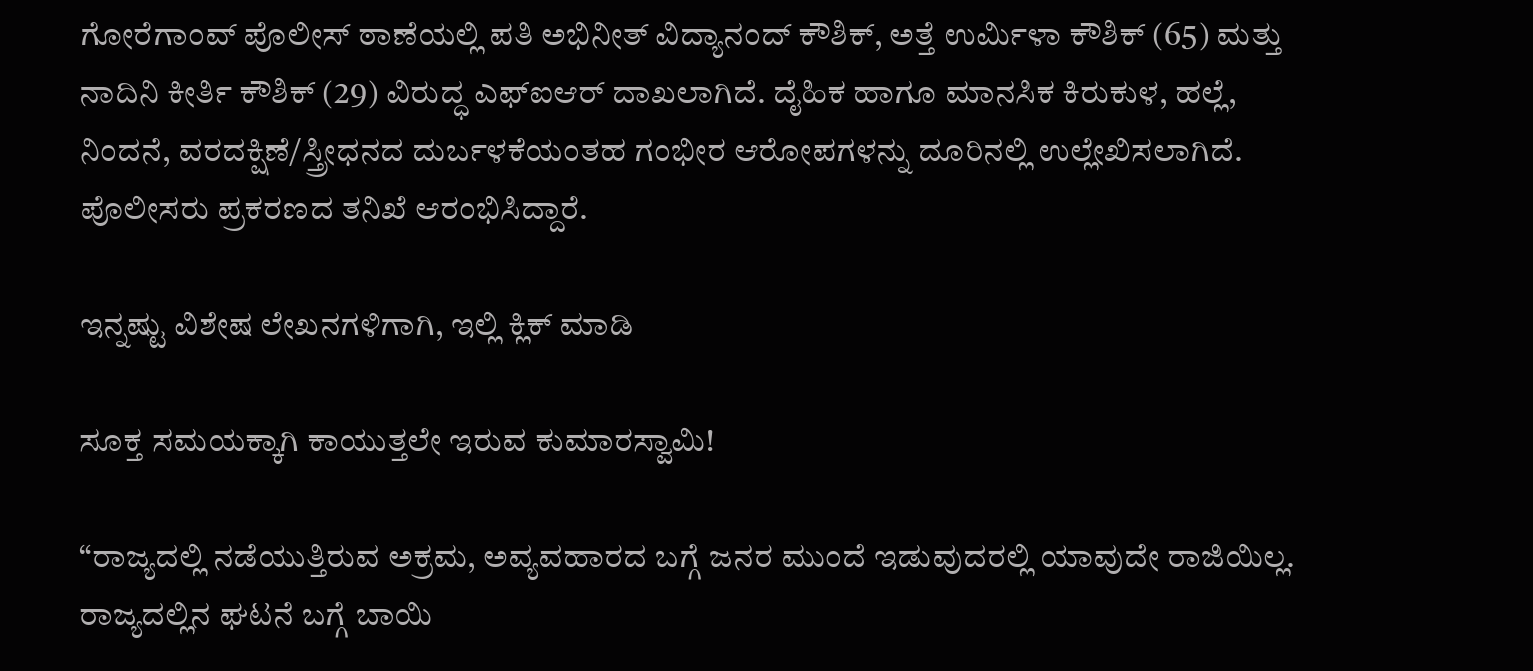ಗೋರೆಗಾಂವ್ ಪೊಲೀಸ್ ಠಾಣೆಯಲ್ಲಿ ಪತಿ ಅಭಿನೀತ್ ವಿದ್ಯಾನಂದ್ ಕೌಶಿಕ್, ಅತ್ತೆ ಉರ್ಮಿಳಾ ಕೌಶಿಕ್ (65) ಮತ್ತು ನಾದಿನಿ ಕೀರ್ತಿ ಕೌಶಿಕ್ (29) ವಿರುದ್ಧ ಎಫ್‌ಐಆರ್ ದಾಖಲಾಗಿದೆ. ದೈಹಿಕ ಹಾಗೂ ಮಾನಸಿಕ ಕಿರುಕುಳ, ಹಲ್ಲೆ, ನಿಂದನೆ, ವರದಕ್ಷಿಣೆ/ಸ್ತ್ರೀಧನದ ದುರ್ಬಳಕೆಯಂತಹ ಗಂಭೀರ ಆರೋಪಗಳನ್ನು ದೂರಿನಲ್ಲಿ ಉಲ್ಲೇಖಿಸಲಾಗಿದೆ. ಪೊಲೀಸರು ಪ್ರಕರಣದ ತನಿಖೆ ಆರಂಭಿಸಿದ್ದಾರೆ.

ಇನ್ನಷ್ಟು ವಿಶೇಷ ಲೇಖನಗಳಿಗಾಗಿ, ಇಲ್ಲಿ ಕ್ಲಿಕ್ ಮಾಡಿ

ಸೂಕ್ತ ಸಮಯಕ್ಕಾಗಿ ಕಾಯುತ್ತಲೇ ಇರುವ ಕುಮಾರಸ್ವಾಮಿ!

“ರಾಜ್ಯದಲ್ಲಿ ನಡೆಯುತ್ತಿರುವ ಅಕ್ರಮ, ಅವ್ಯವಹಾರದ ಬಗ್ಗೆ ಜನರ ಮುಂದೆ ಇಡುವುದರಲ್ಲಿ ಯಾವುದೇ ರಾಜಿಯಿಲ್ಲ. ರಾಜ್ಯದಲ್ಲಿನ ಘಟನೆ ಬಗ್ಗೆ ಬಾಯಿ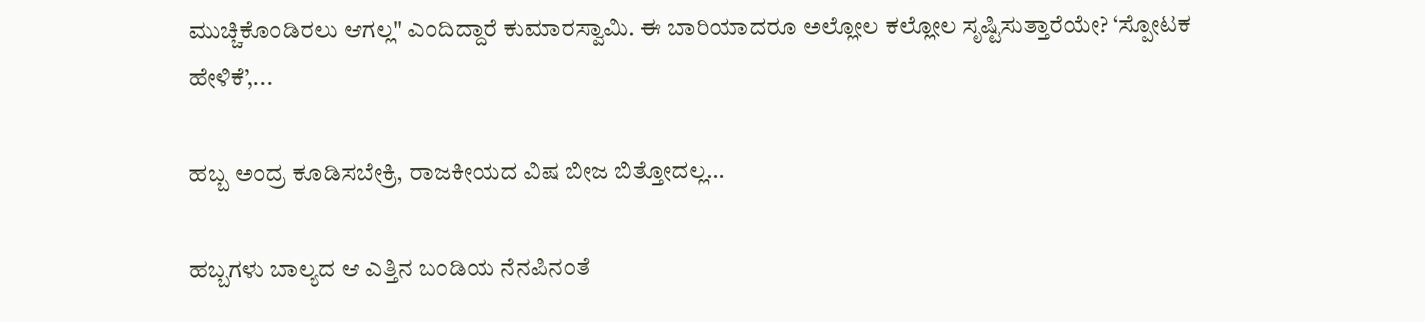ಮುಚ್ಚಿಕೊಂಡಿರಲು ಆಗಲ್ಲ" ಎಂದಿದ್ದಾರೆ ಕುಮಾರಸ್ವಾಮಿ. ಈ ಬಾರಿಯಾದರೂ ಅಲ್ಲೋಲ ಕಲ್ಲೋಲ ಸೃಷ್ಟಿಸುತ್ತಾರೆಯೇ? ‘ಸ್ಪೋಟಕ ಹೇಳಿಕೆ’,...

ಹಬ್ಬ ಅಂದ್ರ ಕೂಡಿಸಬೇಕ್ರಿ, ರಾಜಕೀಯದ ವಿಷ ಬೀಜ ಬಿತ್ತೋದಲ್ಲ…

ಹಬ್ಬಗಳು ಬಾಲ್ಯದ ಆ ಎತ್ತಿನ ಬಂಡಿಯ ನೆನಪಿನಂತೆ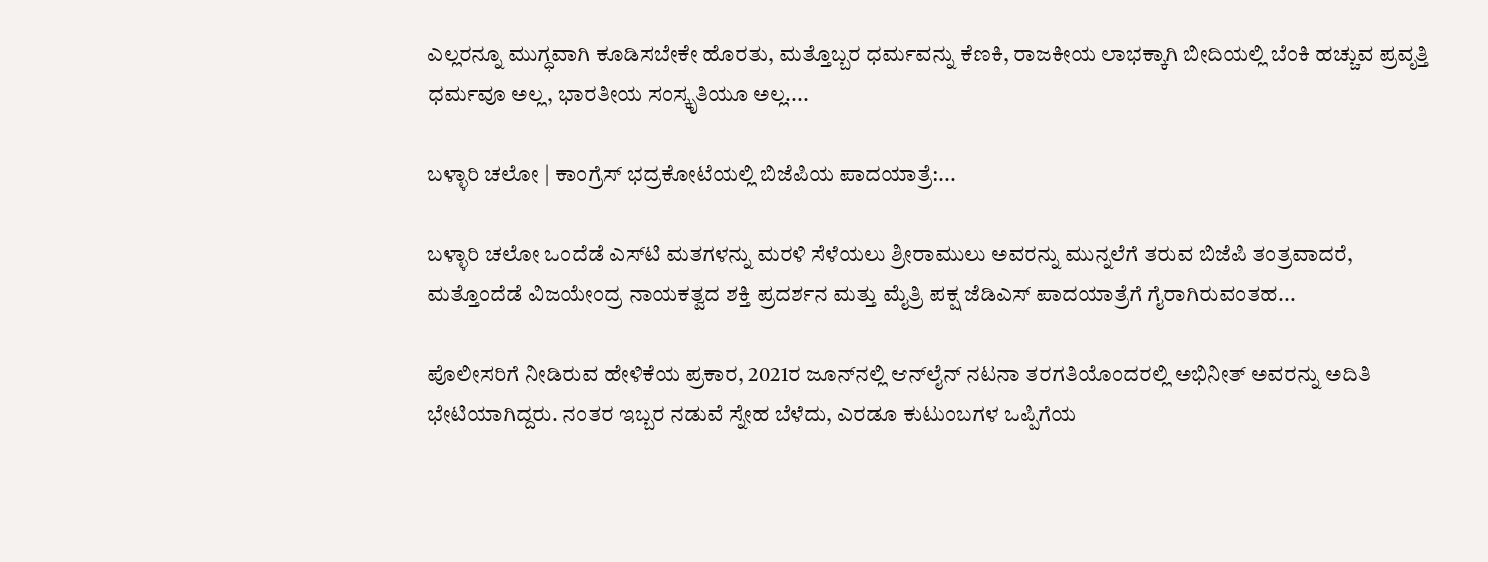ಎಲ್ಲರನ್ನೂ ಮುಗ್ಧವಾಗಿ ಕೂಡಿಸಬೇಕೇ ಹೊರತು, ಮತ್ತೊಬ್ಬರ ಧರ್ಮವನ್ನು ಕೆಣಕಿ, ರಾಜಕೀಯ ಲಾಭಕ್ಕಾಗಿ ಬೀದಿಯಲ್ಲಿ ಬೆಂಕಿ ಹಚ್ಚುವ ಪ್ರವೃತ್ತಿ ಧರ್ಮವೂ ಅಲ್ಲ, ಭಾರತೀಯ ಸಂಸ್ಕೃತಿಯೂ ಅಲ್ಲ....

ಬಳ್ಳಾರಿ ಚಲೋ | ಕಾಂಗ್ರೆಸ್ ಭದ್ರಕೋಟೆಯಲ್ಲಿ ಬಿಜೆಪಿಯ ಪಾದಯಾತ್ರೆ:...

ಬಳ್ಳಾರಿ ಚಲೋ ಒಂದೆಡೆ ಎಸ್‌ಟಿ ಮತಗಳನ್ನು ಮರಳಿ ಸೆಳೆಯಲು ಶ್ರೀರಾಮುಲು ಅವರನ್ನು ಮುನ್ನಲೆಗೆ ತರುವ ಬಿಜೆಪಿ ತಂತ್ರವಾದರೆ, ಮತ್ತೊಂದೆಡೆ ವಿಜಯೇಂದ್ರ ನಾಯಕತ್ವದ ಶಕ್ತಿ ಪ್ರದರ್ಶನ ಮತ್ತು ಮೈತ್ರಿ ಪಕ್ಷ ಜೆಡಿಎಸ್‌ ಪಾದಯಾತ್ರೆಗೆ ಗೈರಾಗಿರುವಂತಹ...

ಪೊಲೀಸರಿಗೆ ನೀಡಿರುವ ಹೇಳಿಕೆಯ ಪ್ರಕಾರ, 2021ರ ಜೂನ್‌ನಲ್ಲಿ ಆನ್‌ಲೈನ್ ನಟನಾ ತರಗತಿಯೊಂದರಲ್ಲಿ ಅಭಿನೀತ್ ಅವರನ್ನು ಅದಿತಿ ಭೇಟಿಯಾಗಿದ್ದರು. ನಂತರ ಇಬ್ಬರ ನಡುವೆ ಸ್ನೇಹ ಬೆಳೆದು, ಎರಡೂ ಕುಟುಂಬಗಳ ಒಪ್ಪಿಗೆಯ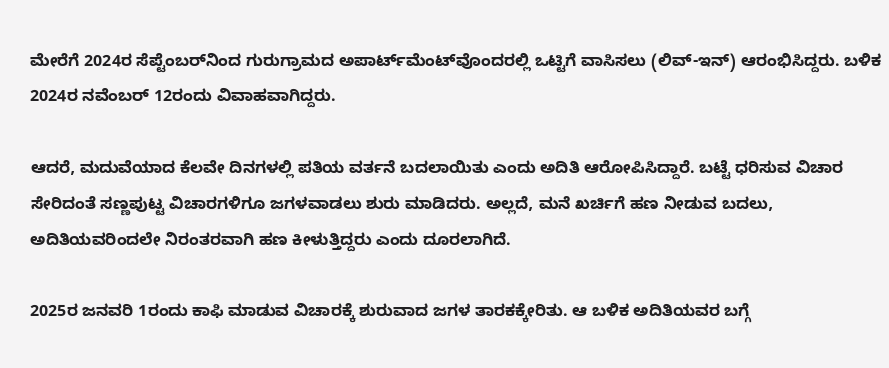ಮೇರೆಗೆ 2024ರ ಸೆಪ್ಟೆಂಬರ್‌ನಿಂದ ಗುರುಗ್ರಾಮದ ಅಪಾರ್ಟ್‌ಮೆಂಟ್‌ವೊಂದರಲ್ಲಿ ಒಟ್ಟಿಗೆ ವಾಸಿಸಲು (ಲಿವ್-ಇನ್) ಆರಂಭಿಸಿದ್ದರು. ಬಳಿಕ 2024ರ ನವೆಂಬರ್ 12ರಂದು ವಿವಾಹವಾಗಿದ್ದರು.

ಆದರೆ, ಮದುವೆಯಾದ ಕೆಲವೇ ದಿನಗಳಲ್ಲಿ ಪತಿಯ ವರ್ತನೆ ಬದಲಾಯಿತು ಎಂದು ಅದಿತಿ ಆರೋಪಿಸಿದ್ದಾರೆ. ಬಟ್ಟೆ ಧರಿಸುವ ವಿಚಾರ ಸೇರಿದಂತೆ ಸಣ್ಣಪುಟ್ಟ ವಿಚಾರಗಳಿಗೂ ಜಗಳವಾಡಲು ಶುರು ಮಾಡಿದರು. ಅಲ್ಲದೆ, ಮನೆ ಖರ್ಚಿಗೆ ಹಣ ನೀಡುವ ಬದಲು, ಅದಿತಿಯವರಿಂದಲೇ ನಿರಂತರವಾಗಿ ಹಣ ಕೀಳುತ್ತಿದ್ದರು ಎಂದು ದೂರಲಾಗಿದೆ.

2025ರ ಜನವರಿ 1ರಂದು ಕಾಫಿ ಮಾಡುವ ವಿಚಾರಕ್ಕೆ ಶುರುವಾದ ಜಗಳ ತಾರಕಕ್ಕೇರಿತು. ಆ ಬಳಿಕ ಅದಿತಿಯವರ ಬಗ್ಗೆ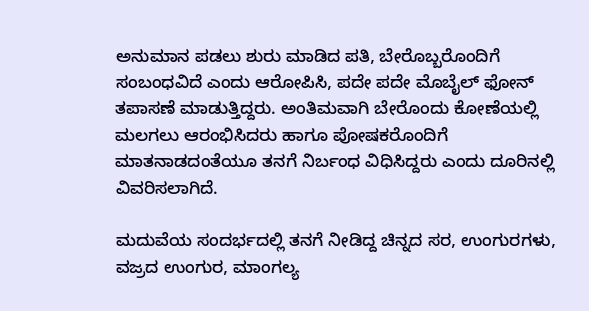ಅನುಮಾನ ಪಡಲು ಶುರು ಮಾಡಿದ ಪತಿ, ಬೇರೊಬ್ಬರೊಂದಿಗೆ ಸಂಬಂಧವಿದೆ ಎಂದು ಆರೋಪಿಸಿ, ಪದೇ ಪದೇ ಮೊಬೈಲ್ ಫೋನ್ ತಪಾಸಣೆ ಮಾಡುತ್ತಿದ್ದರು. ಅಂತಿಮವಾಗಿ ಬೇರೊಂದು ಕೋಣೆಯಲ್ಲಿ ಮಲಗಲು ಆರಂಭಿಸಿದರು ಹಾಗೂ ಪೋಷಕರೊಂದಿಗೆ ಮಾತನಾಡದಂತೆಯೂ ತನಗೆ ನಿರ್ಬಂಧ ವಿಧಿಸಿದ್ದರು ಎಂದು ದೂರಿನಲ್ಲಿ ವಿವರಿಸಲಾಗಿದೆ.

ಮದುವೆಯ ಸಂದರ್ಭದಲ್ಲಿ ತನಗೆ ನೀಡಿದ್ದ ಚಿನ್ನದ ಸರ, ಉಂಗುರಗಳು, ವಜ್ರದ ಉಂಗುರ, ಮಾಂಗಲ್ಯ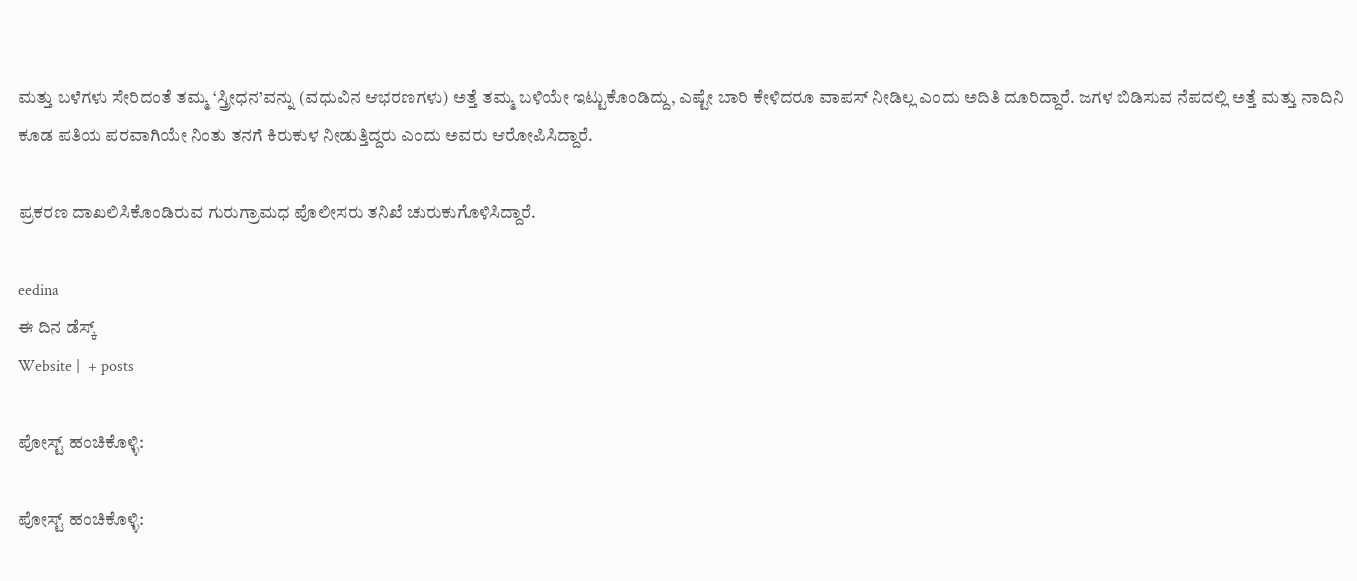ಮತ್ತು ಬಳೆಗಳು ಸೇರಿದಂತೆ ತಮ್ಮ ‘ಸ್ತ್ರೀಧನ’ವನ್ನು (ವಧುವಿನ ಆಭರಣಗಳು) ಅತ್ತೆ ತಮ್ಮ ಬಳಿಯೇ ಇಟ್ಟುಕೊಂಡಿದ್ದು, ಎಷ್ಟೇ ಬಾರಿ ಕೇಳಿದರೂ ವಾಪಸ್ ನೀಡಿಲ್ಲ ಎಂದು ಅದಿತಿ ದೂರಿದ್ದಾರೆ. ಜಗಳ ಬಿಡಿಸುವ ನೆಪದಲ್ಲಿ ಅತ್ತೆ ಮತ್ತು ನಾದಿನಿ ಕೂಡ ಪತಿಯ ಪರವಾಗಿಯೇ ನಿಂತು ತನಗೆ ಕಿರುಕುಳ ನೀಡುತ್ತಿದ್ದರು ಎಂದು ಅವರು ಆರೋಪಿಸಿದ್ದಾರೆ.

ಪ್ರಕರಣ ದಾಖಲಿಸಿಕೊಂಡಿರುವ ಗುರುಗ್ರಾಮಧ ಪೊಲೀಸರು ತನಿಖೆ ಚುರುಕುಗೊಳಿಸಿದ್ದಾರೆ.

eedina
ಈ ದಿನ ಡೆಸ್ಕ್‌
Website |  + posts

ಪೋಸ್ಟ್ ಹಂಚಿಕೊಳ್ಳಿ:

ಪೋಸ್ಟ್ ಹಂಚಿಕೊಳ್ಳಿ: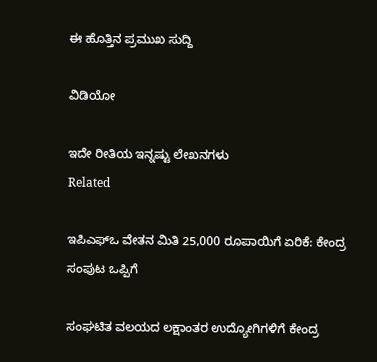ಈ ಹೊತ್ತಿನ ಪ್ರಮುಖ ಸುದ್ದಿ

ವಿಡಿಯೋ

ಇದೇ ರೀತಿಯ ಇನ್ನಷ್ಟು ಲೇಖನಗಳು
Related

ಇಪಿಎಫ್‌ಒ ವೇತನ ಮಿತಿ 25,000 ರೂಪಾಯಿಗೆ ಏರಿಕೆ: ಕೇಂದ್ರ ಸಂಪುಟ ಒಪ್ಪಿಗೆ

ಸಂಘಟಿತ ವಲಯದ ಲಕ್ಷಾಂತರ ಉದ್ಯೋಗಿಗಳಿಗೆ ಕೇಂದ್ರ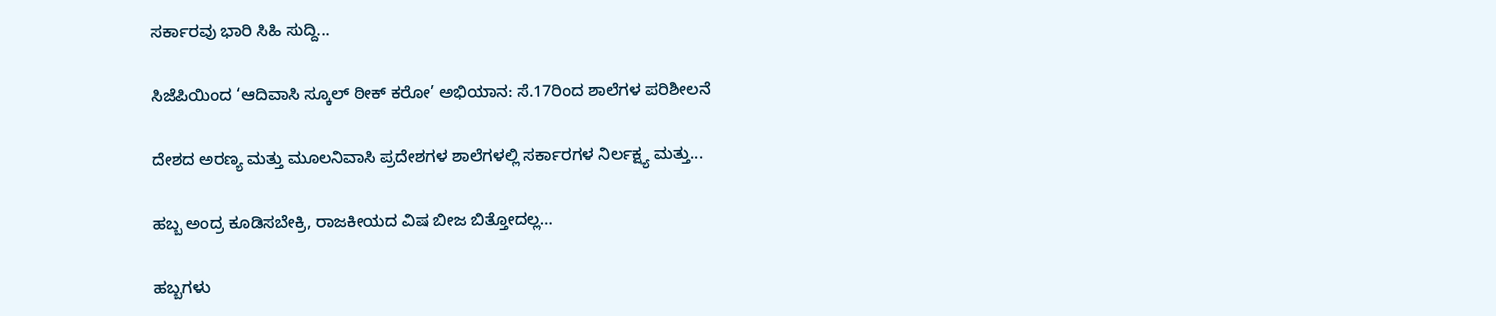ಸರ್ಕಾರವು ಭಾರಿ ಸಿಹಿ ಸುದ್ದಿ...

ಸಿಜೆಪಿಯಿಂದ ‘ಆದಿವಾಸಿ ಸ್ಕೂಲ್ ಠೀಕ್ ಕರೋ’ ಅಭಿಯಾನ: ಸೆ.17ರಿಂದ ಶಾಲೆಗಳ ಪರಿಶೀಲನೆ

ದೇಶದ ಅರಣ್ಯ ಮತ್ತು ಮೂಲನಿವಾಸಿ ಪ್ರದೇಶಗಳ ಶಾಲೆಗಳಲ್ಲಿ ಸರ್ಕಾರಗಳ ನಿರ್ಲಕ್ಷ್ಯ ಮತ್ತು...

ಹಬ್ಬ ಅಂದ್ರ ಕೂಡಿಸಬೇಕ್ರಿ, ರಾಜಕೀಯದ ವಿಷ ಬೀಜ ಬಿತ್ತೋದಲ್ಲ…

ಹಬ್ಬಗಳು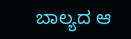ಬಾಲ್ಯದ ಆ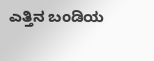ಎತ್ತಿನ ಬಂಡಿಯ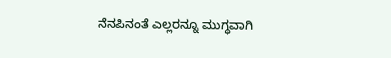ನೆನಪಿನಂತೆ ಎಲ್ಲರನ್ನೂ ಮುಗ್ಧವಾಗಿ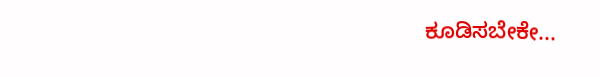ಕೂಡಿಸಬೇಕೇ...